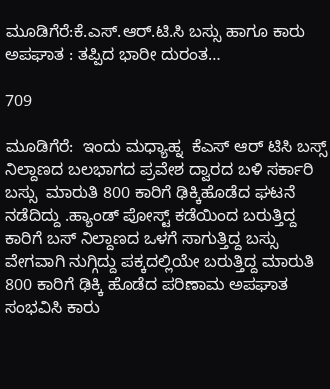ಮೂಡಿಗೆರೆ:ಕೆ.ಎಸ್.ಆರ್.ಟಿ.ಸಿ ಬಸ್ಸು ಹಾಗೂ ಕಾರು ಅಪಘಾತ : ತಪ್ಪಿದ ಭಾರೀ ದುರಂತ…

709

ಮೂಡಿಗೆರೆ:  ಇಂದು ಮಧ್ಯಾಹ್ನ  ಕೆಎಸ್ ಆರ್ ಟಿಸಿ ಬಸ್ಸ್ ನಿಲ್ದಾಣದ ಬಲಭಾಗದ ಪ್ರವೇಶ ದ್ವಾರದ ಬಳಿ ಸರ್ಕಾರಿ ಬಸ್ಸು  ಮಾರುತಿ 800 ಕಾರಿಗೆ ಢಿಕ್ಕಿಹೊಡೆದ ಘಟನೆ ನಡೆದಿದ್ದು .ಹ್ಯಾಂಡ್ ಪೋಸ್ಟ್ ಕಡೆಯಿಂದ ಬರುತ್ತಿದ್ದ ಕಾರಿಗೆ ಬಸ್ ನಿಲ್ದಾಣದ ಒಳಗೆ ಸಾಗುತ್ತಿದ್ದ ಬಸ್ಸು ವೇಗವಾಗಿ ನುಗ್ಗಿದ್ದು ಪಕ್ಕದಲ್ಲಿಯೇ ಬರುತ್ತಿದ್ದ ಮಾರುತಿ 800 ಕಾರಿಗೆ ಢಿಕ್ಕಿ ಹೊಡೆದ ಪರಿಣಾಮ ಅಪಘಾತ ಸಂಭವಿಸಿ ಕಾರು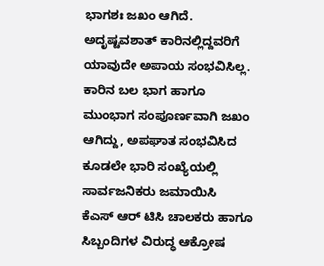ಭಾಗಶಃ ಜಖಂ ಆಗಿದೆ. ಅದೃಷ್ಟವಶಾತ್ ಕಾರಿನಲ್ಲಿದ್ದವರಿಗೆ ಯಾವುದೇ ಅಪಾಯ ಸಂಭವಿಸಿಲ್ಲ. ಕಾರಿನ ಬಲ ಭಾಗ ಹಾಗೂ ಮುಂಭಾಗ ಸಂಪೂರ್ಣವಾಗಿ ಜಖಂ ಆಗಿದ್ದು, ಅಪಘಾತ ಸಂಭವಿಸಿದ ಕೂಡಲೇ ಭಾರಿ ಸಂಖ್ಯೆಯಲ್ಲಿ ಸಾರ್ವಜನಿಕರು ಜಮಾಯಿಸಿ  ಕೆಎಸ್ ಆರ್ ಟಿಸಿ ಚಾಲಕರು ಹಾಗೂ ಸಿಬ್ಬಂದಿಗಳ ವಿರುದ್ಧ ಆಕ್ರೋಷ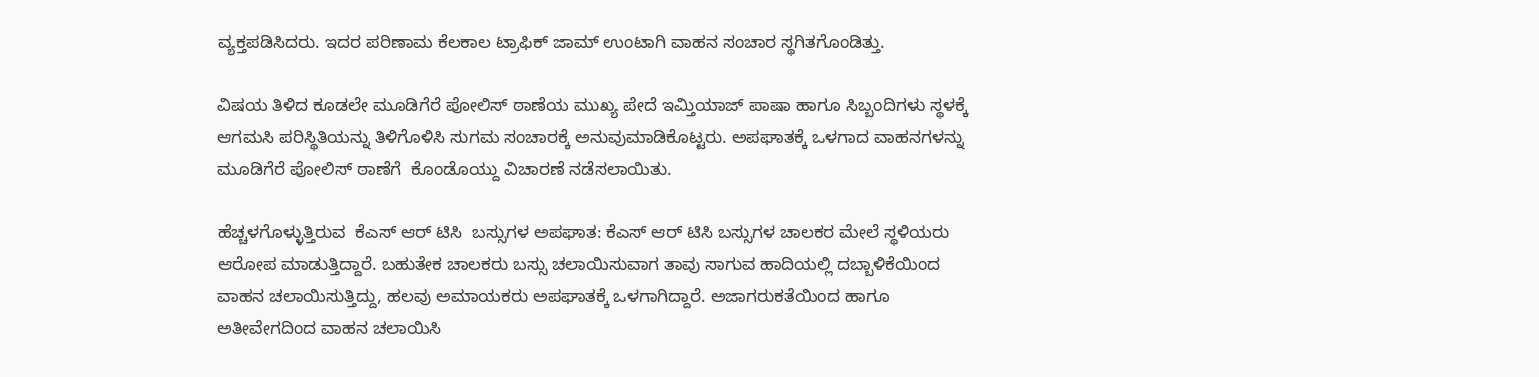ವ್ಯಕ್ತಪಡಿಸಿದರು. ಇದರ ಪರಿಣಾಮ ಕೆಲಕಾಲ ಟ್ರಾಫಿಕ್ ಜಾಮ್ ಉಂಟಾಗಿ ವಾಹನ ಸಂಚಾರ ಸ್ಥಗಿತಗೊಂಡಿತ್ತು.

ವಿಷಯ ತಿಳಿದ ಕೂಡಲೇ ಮೂಡಿಗೆರೆ ಪೋಲಿಸ್ ಠಾಣೆಯ ಮುಖ್ಯ ಪೇದೆ ಇಮ್ತಿಯಾಜ್ ಪಾಷಾ ಹಾಗೂ ಸಿಬ್ಬಂದಿಗಳು ಸ್ಥಳಕ್ಕೆ ಆಗಮಸಿ ಪರಿಸ್ಥಿತಿಯನ್ನು ತಿಳಿಗೊಳಿಸಿ ಸುಗಮ ಸಂಚಾರಕ್ಕೆ ಅನುವುಮಾಡಿಕೊಟ್ಟರು. ಅಪಘಾತಕ್ಕೆ ಒಳಗಾದ ವಾಹನಗಳನ್ನು ಮೂಡಿಗೆರೆ ಪೋಲಿಸ್ ಠಾಣೆಗೆ  ಕೊಂಡೊಯ್ದು ವಿಚಾರಣೆ ನಡೆಸಲಾಯಿತು.

ಹೆಚ್ಚಳಗೊಳ್ಳುತ್ತಿರುವ  ಕೆಎಸ್ ಆರ್ ಟಿಸಿ  ಬಸ್ಸುಗಳ ಅಪಘಾತ: ಕೆಎಸ್ ಆರ್ ಟಿಸಿ ಬಸ್ಸುಗಳ ಚಾಲಕರ ಮೇಲೆ ಸ್ಥಳಿಯರು ಆರೋಪ ಮಾಡುತ್ತಿದ್ದಾರೆ. ಬಹುತೇಕ ಚಾಲಕರು ಬಸ್ಸು ಚಲಾಯಿಸುವಾಗ ತಾವು ಸಾಗುವ ಹಾದಿಯಲ್ಲಿ ದಬ್ಬಾಳಿಕೆಯಿಂದ ವಾಹನ ಚಲಾಯಿಸುತ್ತಿದ್ದು, ಹಲವು ಅಮಾಯಕರು ಅಪಘಾತಕ್ಕೆ ಒಳಗಾಗಿದ್ದಾರೆ. ಅಜಾಗರುಕತೆಯಿಂದ ಹಾಗೂ ಅತೀವೇಗದಿಂದ ವಾಹನ ಚಲಾಯಿಸಿ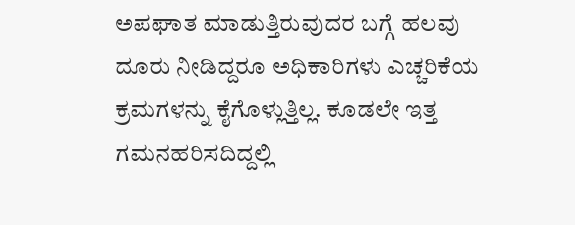ಅಪಘಾತ ಮಾಡುತ್ತಿರುವುದರ ಬಗ್ಗೆ ಹಲವು ದೂರು ನೀಡಿದ್ದರೂ ಅಧಿಕಾರಿಗಳು ಎಚ್ಚರಿಕೆಯ ಕ್ರಮಗಳನ್ನು ಕೈಗೊಳ್ಲುತ್ತಿಲ್ಲ. ಕೂಡಲೇ ಇತ್ತ ಗಮನಹರಿಸದಿದ್ದಲ್ಲಿ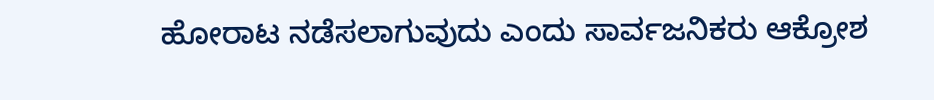ಹೋರಾಟ ನಡೆಸಲಾಗುವುದು ಎಂದು ಸಾರ್ವಜನಿಕರು ಆಕ್ರೋಶ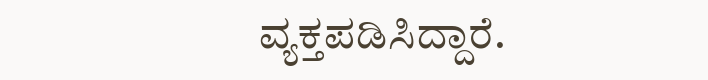ವ್ಯಕ್ತಪಡಿಸಿದ್ದಾರೆ.